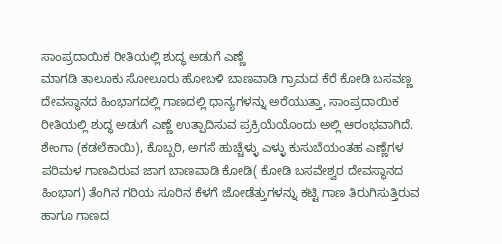ಸಾಂಪ್ರದಾಯಿಕ ರೀತಿಯಲ್ಲಿ ಶುದ್ಧ ಅಡುಗೆ ಎಣ್ಣೆ
ಮಾಗಡಿ ತಾಲೂಕು ಸೋಲೂರು ಹೋಬಳಿ ಬಾಣವಾಡಿ ಗ್ರಾಮದ ಕೆರೆ ಕೋಡಿ ಬಸವಣ್ಣ ದೇವಸ್ಥಾನದ ಹಿಂಭಾಗದಲ್ಲಿ ಗಾಣದಲ್ಲಿ ಧಾನ್ಯಗಳನ್ನು ಅರೆಯುತ್ತಾ, ಸಾಂಪ್ರದಾಯಿಕ ರೀತಿಯಲ್ಲಿ ಶುದ್ಧ ಅಡುಗೆ ಎಣ್ಣೆ ಉತ್ಪಾದಿಸುವ ಪ್ರಕ್ರಿಯೆಯೊಂದು ಅಲ್ಲಿ ಆರಂಭವಾಗಿದೆ.
ಶೇಂಗಾ (ಕಡಲೆಕಾಯಿ), ಕೊಬ್ಬರಿ, ಅಗಸೆ ಹುಚ್ಚೆಳ್ಳು ಎಳ್ಳು ಕುಸುಬೆಯಂತಹ ಎಣ್ಣೆಗಳ ಪರಿಮಳ ಗಾಣವಿರುವ ಜಾಗ ಬಾಣವಾಡಿ ಕೋಡಿ( ಕೋಡಿ ಬಸವೇಶ್ವರ ದೇವಸ್ಥಾನದ ಹಿಂಭಾಗ) ತೆಂಗಿನ ಗರಿಯ ಸೂರಿನ ಕೆಳಗೆ ಜೋಡೆತ್ತುಗಳನ್ನು ಕಟ್ಟಿ ಗಾಣ ತಿರುಗಿಸುತ್ತಿರುವ ಹಾಗೂ ಗಾಣದ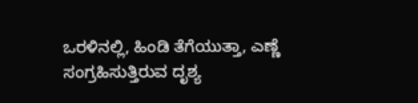ಒರಳಿನಲ್ಲಿ, ಹಿಂಡಿ ತೆಗೆಯುತ್ತಾ, ಎಣ್ಣೆ ಸಂಗ್ರಹಿಸುತ್ತಿರುವ ದೃಶ್ಯ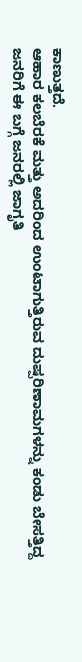ಕಾಣುತ್ತದೆ.
ಆಹಾರ ಕಲಬೆರಕೆ ಮತ್ತು ಅದರಿಂದ ಉಂಟಾಗುತ್ತಿರುವ ದುಷ್ಪರಿಣಾಮಗಳನ್ನು ಕಂಡು ಬೇಸತ್ತಿದ್ದ ಜನರಿಗೆ ಈ ಬಗ್ಗೆ ಜನರಲ್ಲಿ ಜಾಗೃತಿ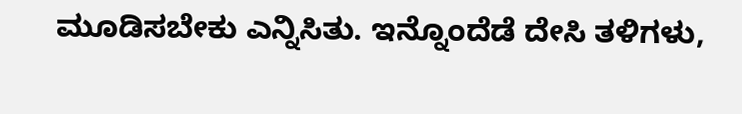ಮೂಡಿಸಬೇಕು ಎನ್ನಿಸಿತು. ಇನ್ನೊಂದೆಡೆ ದೇಸಿ ತಳಿಗಳು,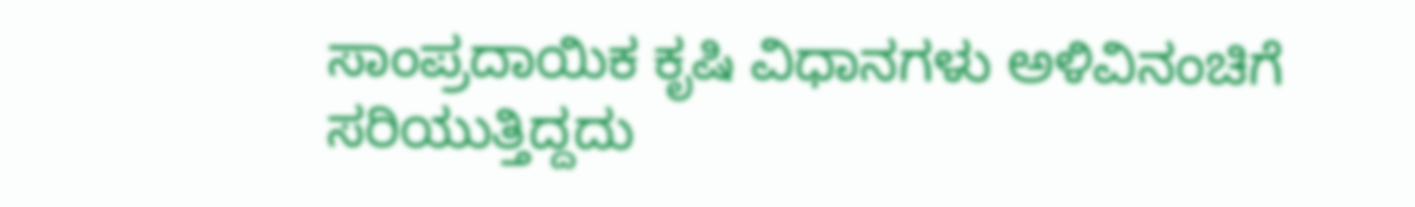ಸಾಂಪ್ರದಾಯಿಕ ಕೃಷಿ ವಿಧಾನಗಳು ಅಳಿವಿನಂಚಿಗೆ ಸರಿಯುತ್ತಿದ್ದದು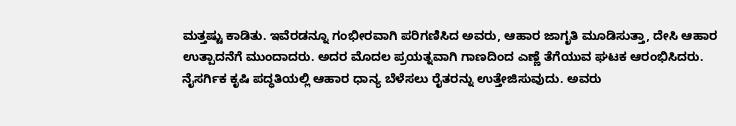ಮತ್ತಷ್ಟು ಕಾಡಿತು. ಇವೆರಡನ್ನೂ ಗಂಭೀರವಾಗಿ ಪರಿಗಣಿಸಿದ ಅವರು, ಆಹಾರ ಜಾಗೃತಿ ಮೂಡಿಸುತ್ತಾ, ದೇಸಿ ಆಹಾರ ಉತ್ಪಾದನೆಗೆ ಮುಂದಾದರು. ಅದರ ಮೊದಲ ಪ್ರಯತ್ನವಾಗಿ ಗಾಣದಿಂದ ಎಣ್ಣೆ ತೆಗೆಯುವ ಘಟಕ ಆರಂಭಿಸಿದರು.
ನೈಸರ್ಗಿಕ ಕೃಷಿ ಪದ್ಧತಿಯಲ್ಲಿ ಆಹಾರ ಧಾನ್ಯ ಬೆಳೆಸಲು ರೈತರನ್ನು ಉತ್ತೇಜಿಸುವುದು. ಅವರು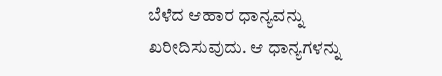ಬೆಳೆದ ಆಹಾರ ಧಾನ್ಯವನ್ನು ಖರೀದಿಸುವುದು. ಆ ಧಾನ್ಯಗಳನ್ನು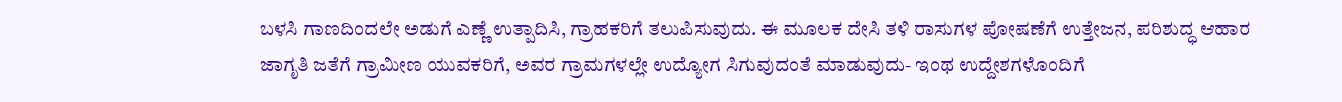ಬಳಸಿ ಗಾಣದಿಂದಲೇ ಅಡುಗೆ ಎಣ್ಣೆ ಉತ್ಪಾದಿಸಿ, ಗ್ರಾಹಕರಿಗೆ ತಲುಪಿಸುವುದು. ಈ ಮೂಲಕ ದೇಸಿ ತಳಿ ರಾಸುಗಳ ಪೋಷಣೆಗೆ ಉತ್ತೇಜನ, ಪರಿಶುದ್ಧ ಆಹಾರ ಜಾಗೃತಿ ಜತೆಗೆ ಗ್ರಾಮೀಣ ಯುವಕರಿಗೆ, ಅವರ ಗ್ರಾಮಗಳಲ್ಲೇ ಉದ್ಯೋಗ ಸಿಗುವುದಂತೆ ಮಾಡುವುದು- ಇಂಥ ಉದ್ದೇಶಗಳೊಂದಿಗೆ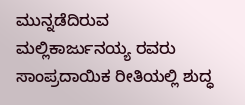ಮುನ್ನಡೆದಿರುವ ಮಲ್ಲಿಕಾರ್ಜುನಯ್ಯ ರವರು ಸಾಂಪ್ರದಾಯಿಕ ರೀತಿಯಲ್ಲಿ ಶುದ್ಧ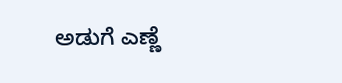ಅಡುಗೆ ಎಣ್ಣೆ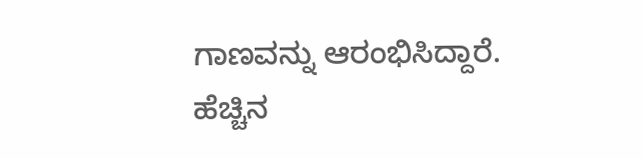ಗಾಣವನ್ನು ಆರಂಭಿಸಿದ್ದಾರೆ.
ಹೆಚ್ಚಿನ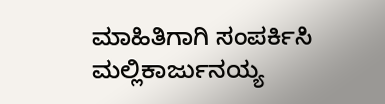ಮಾಹಿತಿಗಾಗಿ ಸಂಪರ್ಕಿಸಿ
ಮಲ್ಲಿಕಾರ್ಜುನಯ್ಯ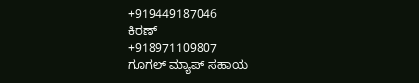+919449187046
ಕಿರಣ್
+918971109807
ಗೂಗಲ್ ಮ್ಯಾಪ್ ಸಹಾಯ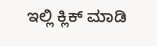ಇಲ್ಲಿ ಕ್ಲಿಕ್ ಮಾಡಿ